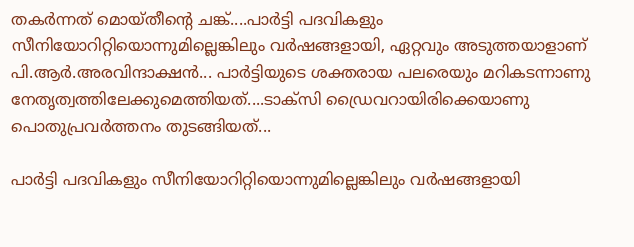തകർന്നത് മൊയ്തീന്റെ ചങ്ക്....പാർട്ടി പദവികളും സീനിയോറിറ്റിയൊന്നുമില്ലെങ്കിലും വർഷങ്ങളായി, ഏറ്റവും അടുത്തയാളാണ് പി.ആർ.അരവിന്ദാക്ഷൻ... പാർട്ടിയുടെ ശക്തരായ പലരെയും മറികടന്നാണു നേതൃത്വത്തിലേക്കുമെത്തിയത്....ടാക്സി ഡ്രൈവറായിരിക്കെയാണു പൊതുപ്രവർത്തനം തുടങ്ങിയത്...

പാർട്ടി പദവികളും സീനിയോറിറ്റിയൊന്നുമില്ലെങ്കിലും വർഷങ്ങളായി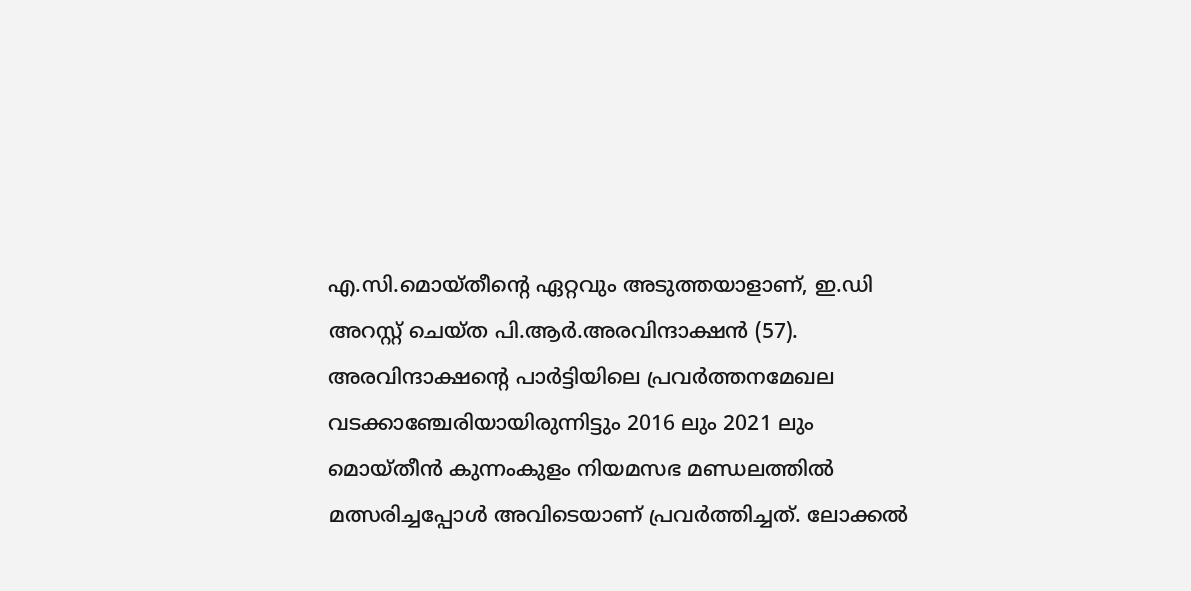എ.സി.മൊയ്തീന്റെ ഏറ്റവും അടുത്തയാളാണ്, ഇ.ഡി അറസ്റ്റ് ചെയ്ത പി.ആർ.അരവിന്ദാക്ഷൻ (57). അരവിന്ദാക്ഷന്റെ പാർട്ടിയിലെ പ്രവർത്തനമേഖല വടക്കാഞ്ചേരിയായിരുന്നിട്ടും 2016 ലും 2021 ലും മൊയ്തീൻ കുന്നംകുളം നിയമസഭ മണ്ഡലത്തിൽ മത്സരിച്ചപ്പോൾ അവിടെയാണ് പ്രവർത്തിച്ചത്. ലോക്കൽ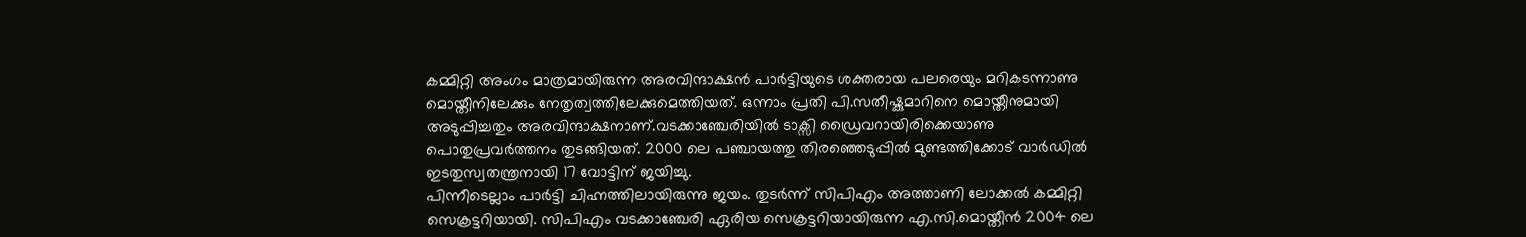കമ്മിറ്റി അംഗം മാത്രമായിരുന്ന അരവിന്ദാക്ഷൻ പാർട്ടിയുടെ ശക്തരായ പലരെയും മറികടന്നാണു മൊയ്തീനിലേക്കും നേതൃത്വത്തിലേക്കുമെത്തിയത്. ഒന്നാം പ്രതി പി.സതീഷ്കുമാറിനെ മൊയ്തീനുമായി അടുപ്പിച്ചതും അരവിന്ദാക്ഷനാണ്.വടക്കാഞ്ചേരിയിൽ ടാക്സി ഡ്രൈവറായിരിക്കെയാണു പൊതുപ്രവർത്തനം തുടങ്ങിയത്. 2000 ലെ പഞ്ചായത്തു തിരഞ്ഞെടുപ്പിൽ മുണ്ടത്തിക്കോട് വാർഡിൽ ഇടതുസ്വതന്ത്രനായി 17 വോട്ടിന് ജയിച്ചു.
പിന്നീടെല്ലാം പാർട്ടി ചിഹ്നത്തിലായിരുന്നു ജയം. തുടർന്ന് സിപിഎം അത്താണി ലോക്കൽ കമ്മിറ്റി സെക്രട്ടറിയായി. സിപിഎം വടക്കാഞ്ചേരി ഏരിയ സെക്രട്ടറിയായിരുന്ന എ.സി.മൊയ്തീൻ 2004 ലെ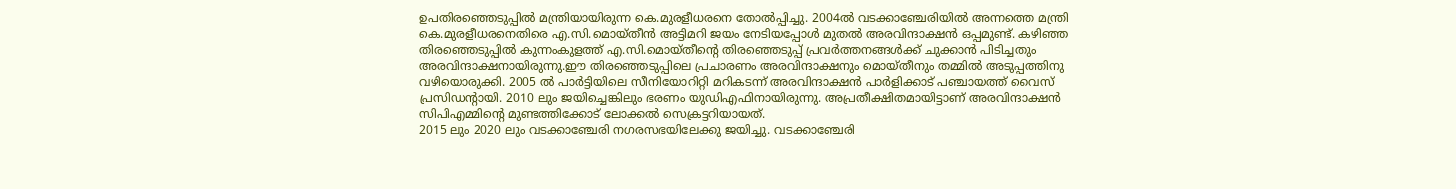ഉപതിരഞ്ഞെടുപ്പിൽ മന്ത്രിയായിരുന്ന കെ.മുരളീധരനെ തോൽപ്പിച്ചു. 2004ൽ വടക്കാഞ്ചേരിയിൽ അന്നത്തെ മന്ത്രി കെ.മുരളീധരനെതിരെ എ.സി.മൊയ്തീൻ അട്ടിമറി ജയം നേടിയപ്പോൾ മുതൽ അരവിന്ദാക്ഷൻ ഒപ്പമുണ്ട്. കഴിഞ്ഞ തിരഞ്ഞെടുപ്പിൽ കുന്നംകുളത്ത് എ.സി.മൊയ്തീന്റെ തിരഞ്ഞെടുപ്പ് പ്രവർത്തനങ്ങൾക്ക് ചുക്കാൻ പിടിച്ചതും അരവിന്ദാക്ഷനായിരുന്നു.ഈ തിരഞ്ഞെടുപ്പിലെ പ്രചാരണം അരവിന്ദാക്ഷനും മൊയ്തീനും തമ്മിൽ അടുപ്പത്തിനു വഴിയൊരുക്കി. 2005 ൽ പാർട്ടിയിലെ സീനിയോറിറ്റി മറികടന്ന് അരവിന്ദാക്ഷൻ പാർളിക്കാട് പഞ്ചായത്ത് വൈസ് പ്രസിഡന്റായി. 2010 ലും ജയിച്ചെങ്കിലും ഭരണം യുഡിഎഫിനായിരുന്നു. അപ്രതീക്ഷിതമായിട്ടാണ് അരവിന്ദാക്ഷൻ സിപിഎമ്മിന്റെ മുണ്ടത്തിക്കോട് ലോക്കൽ സെക്രട്ടറിയായത്.
2015 ലും 2020 ലും വടക്കാഞ്ചേരി നഗരസഭയിലേക്കു ജയിച്ചു. വടക്കാഞ്ചേരി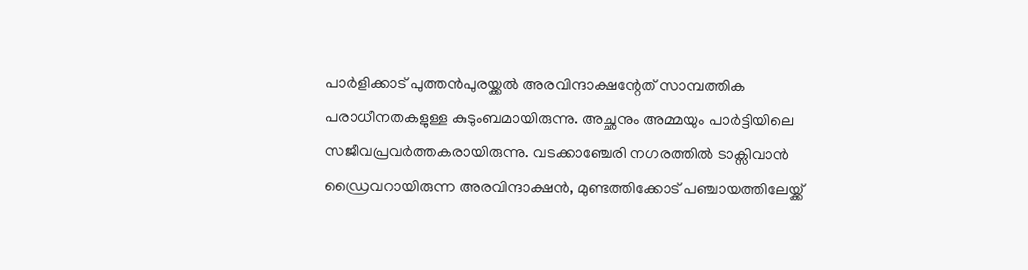പാർളിക്കാട് പുത്തൻപുരയ്ക്കൽ അരവിന്ദാക്ഷന്റേത് സാമ്പത്തിക പരാധീനതകളുള്ള കുടുംബമായിരുന്നു. അച്ഛനും അമ്മയും പാർട്ടിയിലെ സജീവപ്രവർത്തകരായിരുന്നു. വടക്കാഞ്ചേരി നഗരത്തിൽ ടാക്സിവാൻ ഡ്രൈവറായിരുന്ന അരവിന്ദാക്ഷൻ, മുണ്ടത്തിക്കോട് പഞ്ചായത്തിലേയ്ക്ക്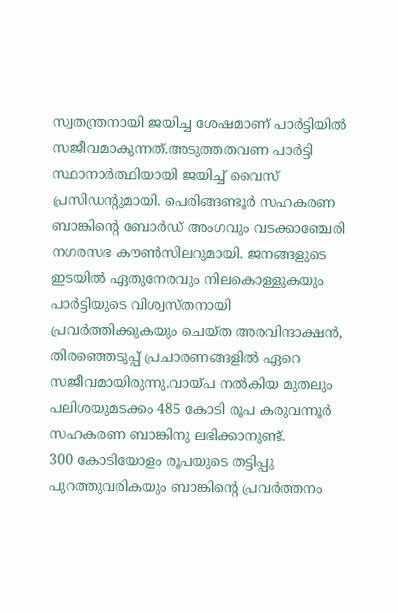സ്വതന്ത്രനായി ജയിച്ച ശേഷമാണ് പാർട്ടിയിൽ സജീവമാകുന്നത്.അടുത്തതവണ പാർട്ടി സ്ഥാനാർത്ഥിയായി ജയിച്ച് വൈസ് പ്രസിഡന്റുമായി. പെരിങ്ങണ്ടൂർ സഹകരണ ബാങ്കിന്റെ ബോർഡ് അംഗവും വടക്കാഞ്ചേരി നഗരസഭ കൗൺസിലറുമായി. ജനങ്ങളുടെ ഇടയിൽ ഏതുനേരവും നിലകൊള്ളുകയും പാർട്ടിയുടെ വിശ്വസ്തനായി പ്രവർത്തിക്കുകയും ചെയ്ത അരവിന്ദാക്ഷൻ, തിരഞ്ഞെടുപ്പ് പ്രചാരണങ്ങളിൽ ഏറെ സജീവമായിരുന്നു.വായ്പ നൽകിയ മുതലും പലിശയുമടക്കം 485 കോടി രൂപ കരുവന്നൂർ സഹകരണ ബാങ്കിനു ലഭിക്കാനുണ്ട്.
300 കോടിയോളം രൂപയുടെ തട്ടിപ്പു പുറത്തുവരികയും ബാങ്കിന്റെ പ്രവർത്തനം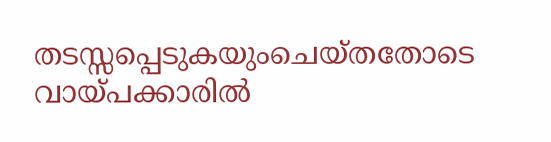തടസ്സപ്പെടുകയുംചെയ്തതോടെ വായ്പക്കാരിൽ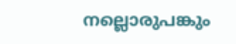നല്ലൊരുപങ്കും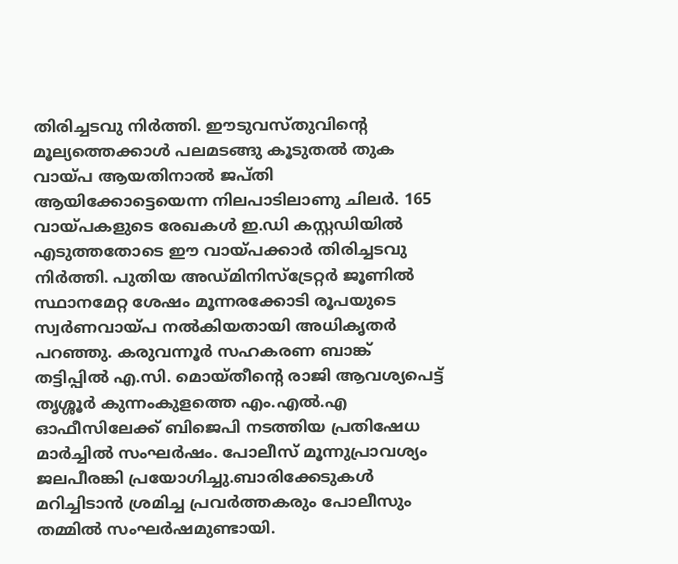തിരിച്ചടവു നിർത്തി. ഈടുവസ്തുവിന്റെ മൂല്യത്തെക്കാൾ പലമടങ്ങു കൂടുതൽ തുക വായ്പ ആയതിനാൽ ജപ്തി ആയിക്കോട്ടെയെന്ന നിലപാടിലാണു ചിലർ. 165 വായ്പകളുടെ രേഖകൾ ഇ.ഡി കസ്റ്റഡിയിൽ എടുത്തതോടെ ഈ വായ്പക്കാർ തിരിച്ചടവു നിർത്തി. പുതിയ അഡ്മിനിസ്ട്രേറ്റർ ജൂണിൽ സ്ഥാനമേറ്റ ശേഷം മൂന്നരക്കോടി രൂപയുടെ സ്വർണവായ്പ നൽകിയതായി അധികൃതർ പറഞ്ഞു. കരുവന്നൂർ സഹകരണ ബാങ്ക് തട്ടിപ്പിൽ എ.സി. മൊയ്തീന്റെ രാജി ആവശ്യപെട്ട് തൃശ്ശൂർ കുന്നംകുളത്തെ എം.എൽ.എ ഓഫീസിലേക്ക് ബിജെപി നടത്തിയ പ്രതിഷേധ മാർച്ചിൽ സംഘർഷം. പോലീസ് മൂന്നുപ്രാവശ്യം ജലപീരങ്കി പ്രയോഗിച്ചു.ബാരിക്കേടുകൾ മറിച്ചിടാൻ ശ്രമിച്ച പ്രവർത്തകരും പോലീസും തമ്മിൽ സംഘർഷമുണ്ടായി.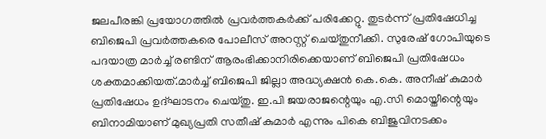ജലപീരങ്കി പ്രയോഗത്തിൽ പ്രവർത്തകർക്ക് പരിക്കേറ്റു. തുടർന്ന് പ്രതിഷേധിച്ച ബിജെപി പ്രവർത്തകരെ പോലീസ് അറസ്റ്റ് ചെയ്തുനീക്കി. സുരേഷ് ഗോപിയുടെ പദയാത്ര മാർച്ച് രണ്ടിന് ആരംഭിക്കാനിരിക്കെയാണ് ബിജെപി പ്രതിഷേധം ശക്തമാക്കിയത്.മാർച്ച് ബിജെപി ജില്ലാ അദ്ധ്യക്ഷൻ കെ.കെ. അനീഷ് കുമാർ പ്രതിഷേധം ഉദ്ഘാടനം ചെയ്തു. ഇ.പി ജയരാജന്റെയും എ.സി മൊയ്തീന്റെയും ബിനാമിയാണ് മുഖ്യപ്രതി സതീഷ് കുമാർ എന്നും പികെ ബിജുവിനടക്കം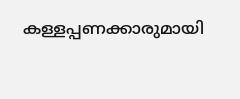കള്ളപ്പണക്കാരുമായി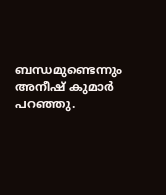ബന്ധമുണ്ടെന്നും അനീഷ് കുമാർ പറഞ്ഞു.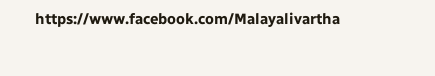https://www.facebook.com/Malayalivartha